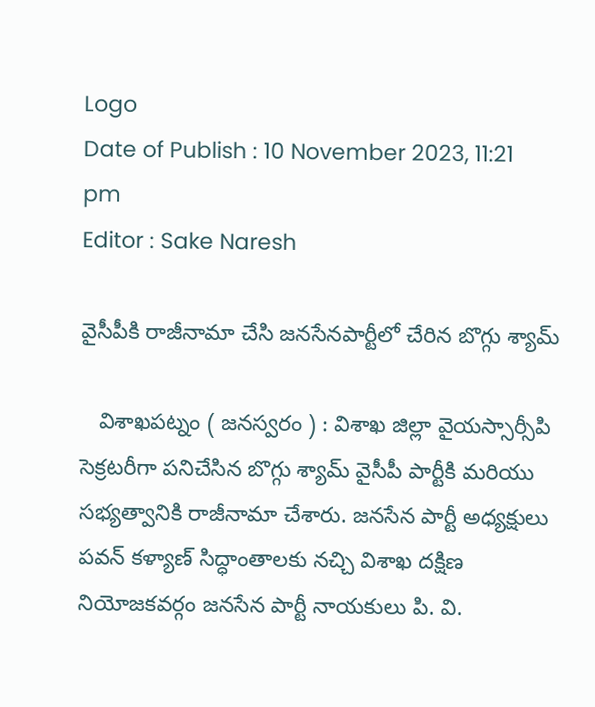Logo
Date of Publish : 10 November 2023, 11:21 pm
Editor : Sake Naresh

వైసీపీకి రాజీనామా చేసి జనసేనపార్టీలో చేరిన బొగ్గు శ్యామ్

   విశాఖపట్నం ( జనస్వరం ) : విశాఖ జిల్లా వైయస్సార్సీపి సెక్రటరీగా పనిచేసిన బొగ్గు శ్యామ్ వైసీపీ పార్టీకి మరియు సభ్యత్వానికి రాజీనామా చేశారు. జనసేన పార్టీ అధ్యక్షులు  పవన్ కళ్యాణ్ సిద్ధాంతాలకు నచ్చి విశాఖ దక్షిణ నియోజకవర్గం జనసేన పార్టీ నాయకులు పి. వి.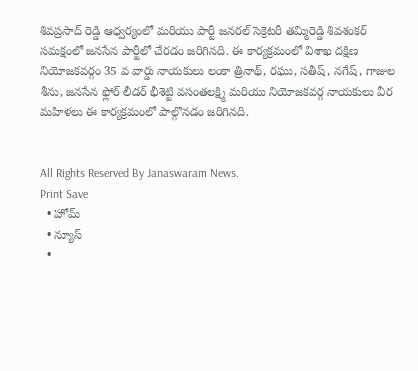శివప్రసాద్ రెడ్డి ఆధ్వర్యంలో మరియు పార్టీ జనరల్ సెక్రెటరీ తమ్మిరెడ్డి శివశంకర్ సమక్షంలో జనసేన పార్టీలో చేరడం జరిగినది. ఈ కార్యక్రమంలో విశాఖ దక్షిణ నియోజకవర్గం 35 వ వార్డు నాయకులు లంకా త్రినాథ్, రఘు, సతీష్, నగేష్, గాజుల శీను, జనసేన ఫ్లోర్ లీడర్ భీశెట్టి వసంతలక్ష్మి మరియు నియోజకవర్గ నాయకులు వీర మహిళలు ఈ కార్యక్రమంలో పాల్గొనడం జరిగినది.


All Rights Reserved By Janaswaram News.
Print Save
  • హోమ్
  • న్యూస్
  •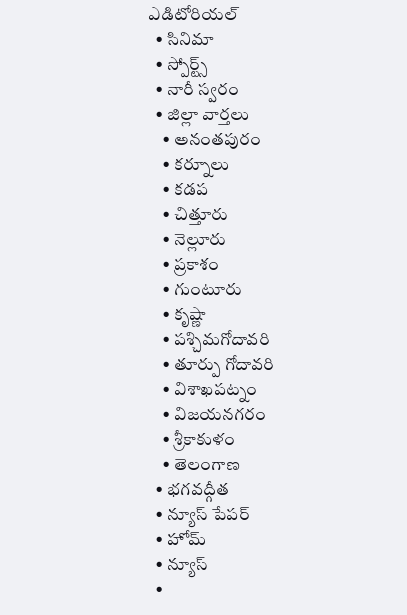ఎడిటోరియల్
  • సినిమా
  • స్పోర్ట్స్
  • నారీ స్వరం
  • జిల్లా వార్తలు
    • అనంతపురం
    • కర్నూలు
    • కడప
    • చిత్తూరు
    • నెల్లూరు
    • ప్రకాశం
    • గుంటూరు
    • కృష్ణా
    • పశ్చిమగోదావరి
    • తూర్పు గోదావరి
    • విశాఖపట్నం
    • విజయనగరం
    • శ్రీకాకుళం
    • తెలంగాణ
  • భగవద్గీత
  • న్యూస్ పేపర్
  • హోమ్
  • న్యూస్
  •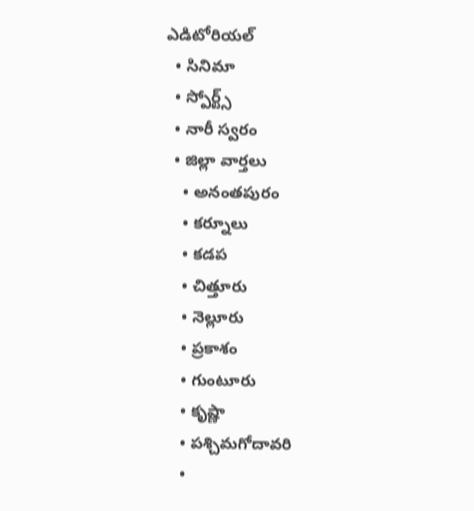ఎడిటోరియల్
  • సినిమా
  • స్పోర్ట్స్
  • నారీ స్వరం
  • జిల్లా వార్తలు
    • అనంతపురం
    • కర్నూలు
    • కడప
    • చిత్తూరు
    • నెల్లూరు
    • ప్రకాశం
    • గుంటూరు
    • కృష్ణా
    • పశ్చిమగోదావరి
    •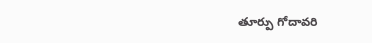తూర్పు గోదావరి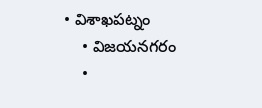• విశాఖపట్నం
    • విజయనగరం
    •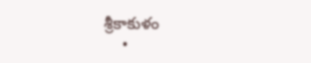శ్రీకాకుళం
    •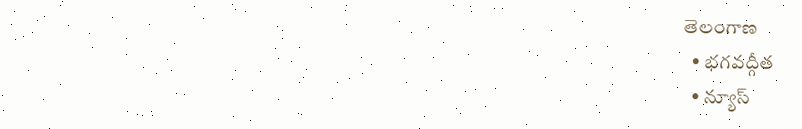తెలంగాణ
  • భగవద్గీత
  • న్యూస్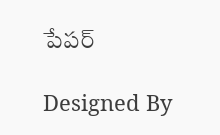పేపర్

Designed By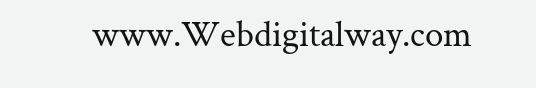www.Webdigitalway.com